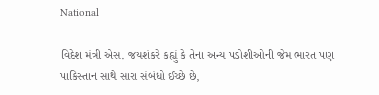National

વિદેશ મંત્રી એસ. જયશંકરે કહ્યું કે તેના અન્ય પડોશીઓની જેમ ભારત પણ પાકિસ્તાન સાથે સારા સંબંધો ઈચ્છે છે,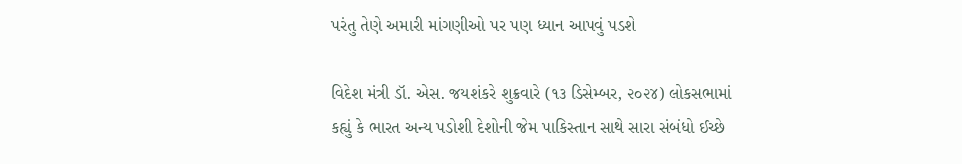પરંતુ તેણે અમારી માંગણીઓ પર પણ ધ્યાન આપવું પડશે

વિદેશ મંત્રી ડૉ. એસ. જયશંકરે શુક્રવારે (૧૩ ડિસેમ્બર, ૨૦૨૪) લોકસભામાં કહ્યું કે ભારત અન્ય પડોશી દેશોની જેમ પાકિસ્તાન સાથે સારા સંબંધો ઈચ્છે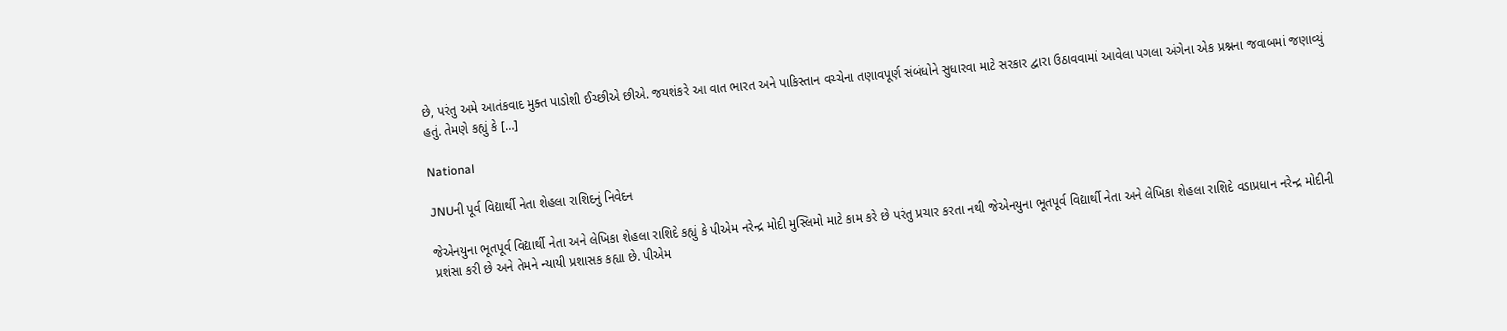છે, પરંતુ અમે આતંકવાદ મુક્ત પાડોશી ઈચ્છીએ છીએ. જયશંકરે આ વાત ભારત અને પાકિસ્તાન વચ્ચેના તણાવપૂર્ણ સંબંધોને સુધારવા માટે સરકાર દ્વારા ઉઠાવવામાં આવેલા પગલા અંગેના એક પ્રશ્નના જવાબમાં જણાવ્યું હતું. તેમણે કહ્યું કે […]

National

JNUની પૂર્વ વિદ્યાર્થી નેતા શેહલા રાશિદનું નિવેદન

જેએનયુના ભૂતપૂર્વ વિદ્યાર્થી નેતા અને લેખિકા શેહલા રાશિદે કહ્યું કે પીએમ નરેન્દ્ર મોદી મુસ્લિમો માટે કામ કરે છે પરંતુ પ્રચાર કરતા નથી જેએનયુના ભૂતપૂર્વ વિદ્યાર્થી નેતા અને લેખિકા શેહલા રાશિદે વડાપ્રધાન નરેન્દ્ર મોદીની પ્રશંસા કરી છે અને તેમને ન્યાયી પ્રશાસક કહ્યા છે. પીએમ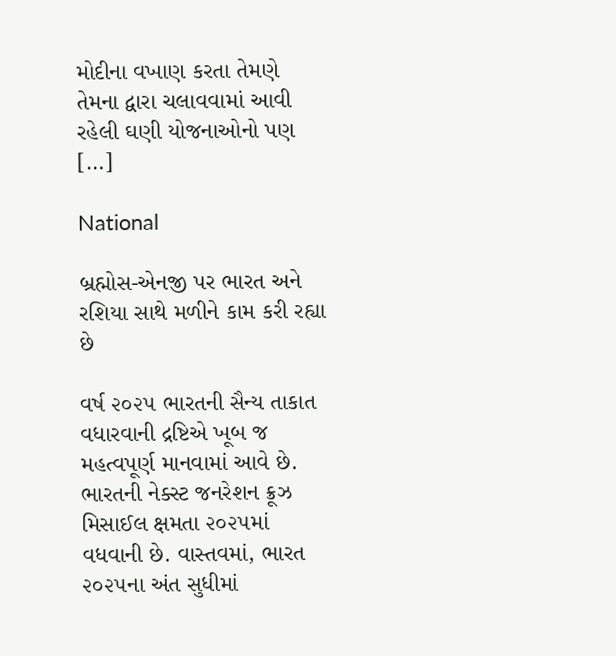મોદીના વખાણ કરતા તેમણે તેમના દ્વારા ચલાવવામાં આવી રહેલી ઘણી યોજનાઓનો પણ […]

National

બ્રહ્મોસ-એનજી પર ભારત અને રશિયા સાથે મળીને કામ કરી રહ્યા છે

વર્ષ ૨૦૨૫ ભારતની સૈન્ય તાકાત વધારવાની દ્રષ્ટિએ ખૂબ જ મહત્વપૂર્ણ માનવામાં આવે છે. ભારતની નેક્સ્ટ જનરેશન ક્રૂઝ મિસાઈલ ક્ષમતા ૨૦૨૫માં વધવાની છે. વાસ્તવમાં, ભારત ૨૦૨૫ના અંત સુધીમાં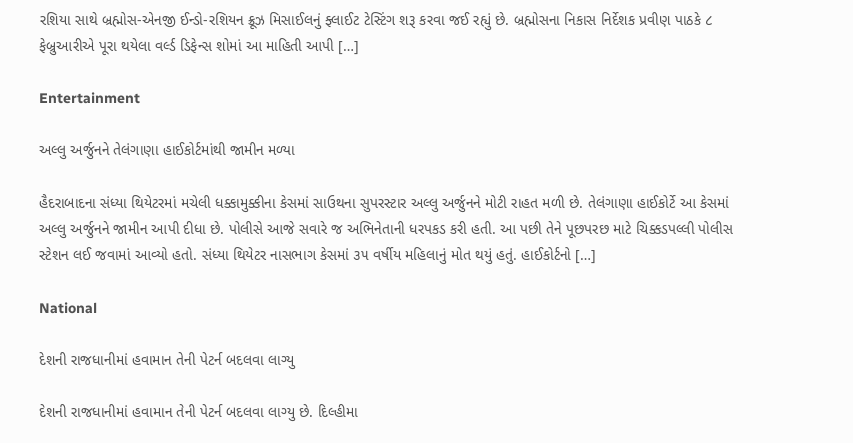રશિયા સાથે બ્રહ્મોસ-એનજી ઈન્ડો-રશિયન ક્રૂઝ મિસાઈલનું ફ્લાઈટ ટેસ્ટિંગ શરૂ કરવા જઈ રહ્યું છે. બ્રહ્મોસના નિકાસ નિર્દેશક પ્રવીણ પાઠકે ૮ ફેબ્રુઆરીએ પૂરા થયેલા વર્લ્ડ ડિફેન્સ શોમાં આ માહિતી આપી […]

Entertainment

અલ્લુ અર્જુનને તેલંગાણા હાઈકોર્ટમાંથી જામીન મળ્યા

હૈદરાબાદના સંધ્યા થિયેટરમાં મચેલી ધક્કામુક્કીના કેસમાં સાઉથના સુપરસ્ટાર અલ્લુ અર્જુનને મોટી રાહત મળી છે. તેલંગાણા હાઈકોર્ટે આ કેસમાં અલ્લુ અર્જુનને જામીન આપી દીધા છે. પોલીસે આજે સવારે જ અભિનેતાની ધરપકડ કરી હતી. આ પછી તેને પૂછપરછ માટે ચિક્કડપલ્લી પોલીસ સ્ટેશન લઈ જવામાં આવ્યો હતો. સંધ્યા થિયેટર નાસભાગ કેસમાં ૩૫ વર્ષીય મહિલાનું મોત થયું હતું. હાઈકોર્ટનો […]

National

દેશની રાજધાનીમાં હવામાન તેની પેટર્ન બદલવા લાગ્યુ

દેશની રાજધાનીમાં હવામાન તેની પેટર્ન બદલવા લાગ્યુ છે. દિલ્હીમા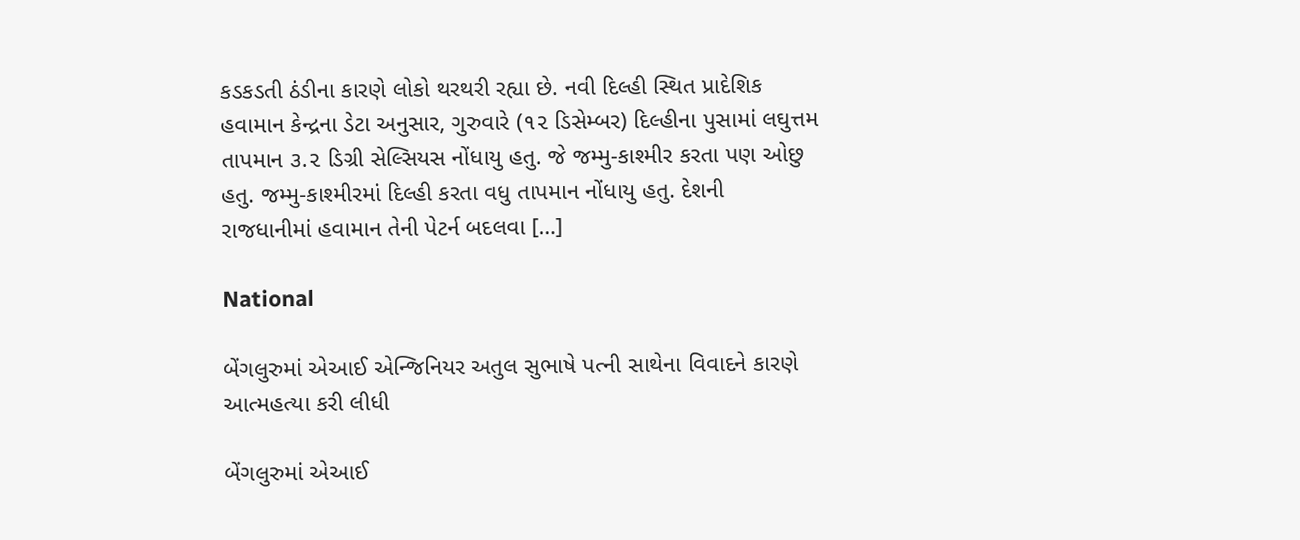કડકડતી ઠંડીના કારણે લોકો થરથરી રહ્યા છે. નવી દિલ્હી સ્થિત પ્રાદેશિક હવામાન કેન્દ્રના ડેટા અનુસાર, ગુરુવારે (૧૨ ડિસેમ્બર) દિલ્હીના પુસામાં લઘુત્તમ તાપમાન ૩.૨ ડિગ્રી સેલ્સિયસ નોંધાયુ હતુ. જે જમ્મુ-કાશ્મીર કરતા પણ ઓછુ હતુ. જમ્મુ-કાશ્મીરમાં દિલ્હી કરતા વધુ તાપમાન નોંધાયુ હતુ. દેશની રાજધાનીમાં હવામાન તેની પેટર્ન બદલવા […]

National

બેંગલુરુમાં એઆઈ એન્જિનિયર અતુલ સુભાષે પત્ની સાથેના વિવાદને કારણે આત્મહત્યા કરી લીધી

બેંગલુરુમાં એઆઈ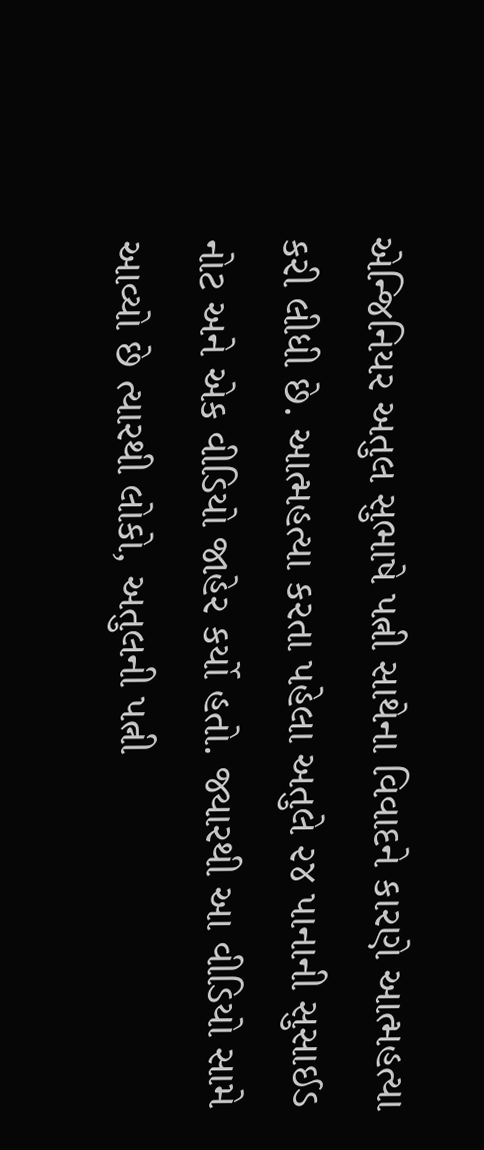એન્જિનિયર અતુલ સુભાષે પત્ની સાથેના વિવાદને કારણે આત્મહત્યા કરી લીધી છે. આત્મહત્યા કરતા પહેલા અતુલે ૨૪ પાનાની સુસાઈડ નોટ અને એક વીડિયો જાહેર કર્યો હતો. જ્યારથી આ વીડિયો સામે આવ્યો છે ત્યારથી લોકો, અતુલની પત્ની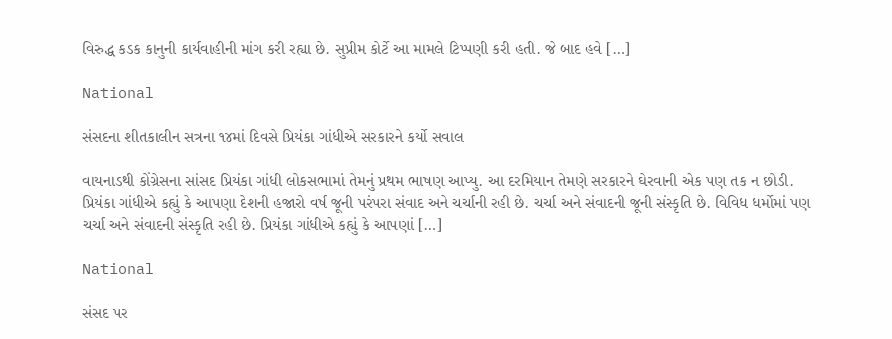વિરુદ્ધ કડક કાનુની કાર્યવાહીની માંગ કરી રહ્યા છે. સુપ્રીમ કોર્ટે આ મામલે ટિપ્પણી કરી હતી. જે બાદ હવે […]

National

સંસદના શીતકાલીન સત્રના ૧૪માં દિવસે પ્રિયંકા ગાંધીએ સરકારને કર્યો સવાલ

વાયનાડથી કોંગ્રેસના સાંસદ પ્રિયંકા ગાંધી લોકસભામાં તેમનું પ્રથમ ભાષણ આપ્યુ. આ દરમિયાન તેમણે સરકારને ઘેરવાની એક પણ તક ન છોડી. પ્રિયંકા ગાંધીએ કહ્યું કે આપણા દેશની હજારો વર્ષ જૂની પરંપરા સંવાદ અને ચર્ચાની રહી છે. ચર્ચા અને સંવાદની જૂની સંસ્કૃતિ છે. વિવિધ ધર્મોમાં પણ ચર્ચા અને સંવાદની સંસ્કૃતિ રહી છે. પ્રિયંકા ગાંધીએ કહ્યું કે આપણાં […]

National

સંસદ પર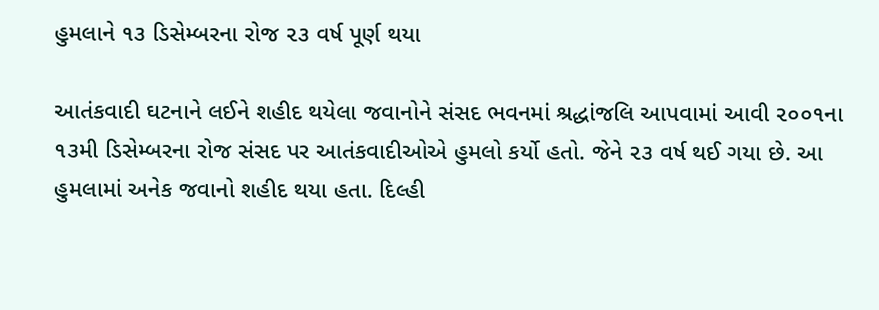હુમલાને ૧૩ ડિસેમ્બરના રોજ ૨૩ વર્ષ પૂર્ણ થયા

આતંકવાદી ઘટનાને લઈને શહીદ થયેલા જવાનોને સંસદ ભવનમાં શ્રદ્ધાંજલિ આપવામાં આવી ૨૦૦૧ના ૧૩મી ડિસેમ્બરના રોજ સંસદ પર આતંકવાદીઓએ હુમલો કર્યો હતો. જેને ૨૩ વર્ષ થઈ ગયા છે. આ હુમલામાં અનેક જવાનો શહીદ થયા હતા. દિલ્હી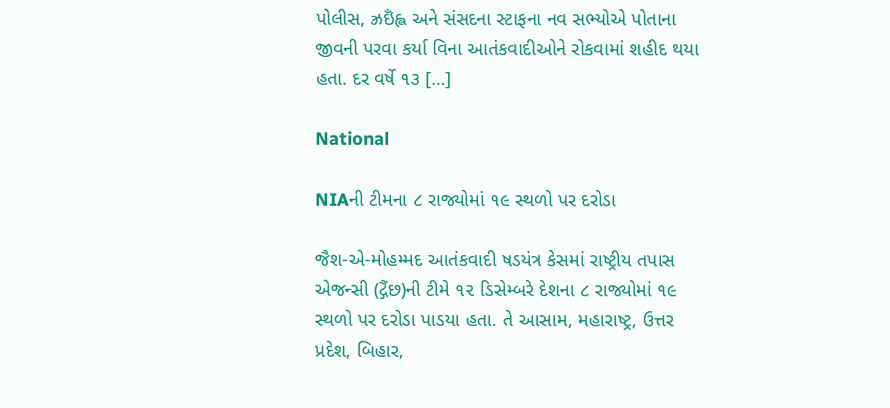પોલીસ, ઝ્રઇઁહ્લ અને સંસદના સ્ટાફના નવ સભ્યોએ પોતાના જીવની પરવા કર્યા વિના આતંકવાદીઓને રોકવામાં શહીદ થયા હતા. દર વર્ષે ૧૩ […]

National

NIAની ટીમના ૮ રાજ્યોમાં ૧૯ સ્થળો પર દરોડા

જૈશ-એ-મોહમ્મદ આતંકવાદી ષડયંત્ર કેસમાં રાષ્ટ્રીય તપાસ એજન્સી (દ્ગૈંછ)ની ટીમે ૧૨ ડિસેમ્બરે દેશના ૮ રાજ્યોમાં ૧૯ સ્થળો પર દરોડા પાડયા હતા. તે આસામ, મહારાષ્ટ્ર, ઉત્તર પ્રદેશ, બિહાર,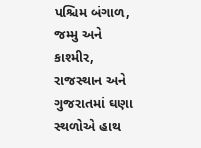પશ્ચિમ બંગાળ, જમ્મુ અને કાશ્મીર, રાજસ્થાન અને ગુજરાતમાં ઘણા સ્થળોએ હાથ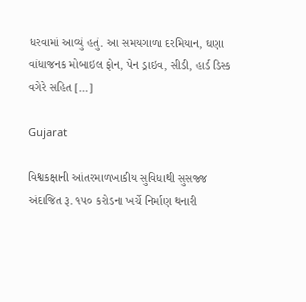ધરવામાં આવ્યું હતું. આ સમયગાળા દરમિયાન, ઘણા વાંધાજનક મોબાઇલ ફોન, પેન ડ્રાઇવ, સીડી, હાર્ડ ડિસ્ક વગેરે સહિત […]

Gujarat

વિશ્વકક્ષાની આંતરમાળખાકીય સુવિધાથી સુસજ્જ અંદાજિત રૂ. ૧૫૦ કરોડના ખર્ચે નિર્માણ થનારી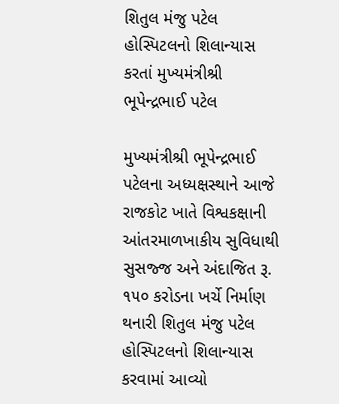શિતુલ મંજુ પટેલ હોસ્પિટલનો શિલાન્યાસ કરતાં મુખ્યમંત્રીશ્રી ભૂપેન્દ્રભાઈ પટેલ

મુખ્યમંત્રીશ્રી ભૂપેન્દ્રભાઈ પટેલના અધ્યક્ષસ્થાને આજે રાજકોટ ખાતે વિશ્વકક્ષાની આંતરમાળખાકીય સુવિધાથી સુસજ્જ અને અંદાજિત રૂ. ૧૫૦ કરોડના ખર્ચે નિર્માણ થનારી શિતુલ મંજુ પટેલ હોસ્પિટલનો શિલાન્યાસ કરવામાં આવ્યો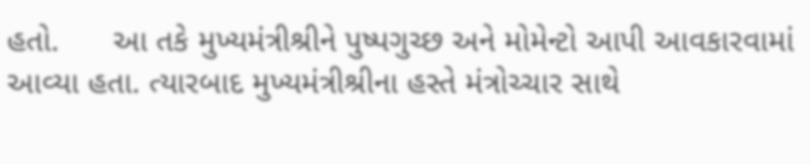હતો.      આ તકે મુખ્યમંત્રીશ્રીને પુષ્પગુચ્છ અને મોમેન્ટો આપી આવકારવામાં આવ્યા હતા. ત્યારબાદ મુખ્યમંત્રીશ્રીના હસ્તે મંત્રોચ્ચાર સાથે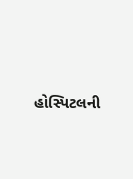હોસ્પિટલની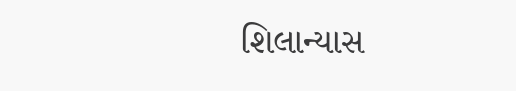શિલાન્યાસ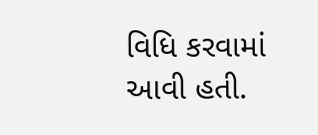વિધિ કરવામાં આવી હતી.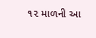૧૨ માળની આ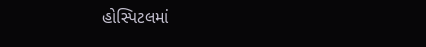હોસ્પિટલમાં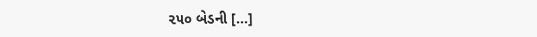૨૫૦ બેડની […]